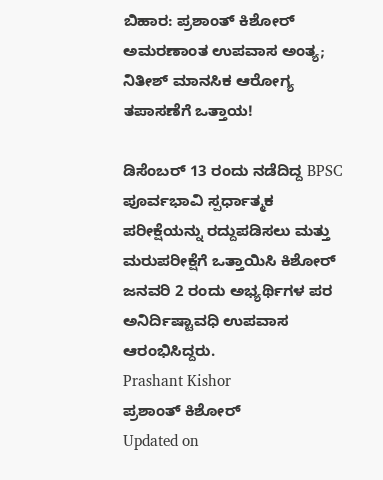ಬಿಹಾರ: ಪ್ರಶಾಂತ್ ಕಿಶೋರ್ ಅಮರಣಾಂತ ಉಪವಾಸ ಅಂತ್ಯ; ನಿತೀಶ್ ಮಾನಸಿಕ ಆರೋಗ್ಯ ತಪಾಸಣೆಗೆ ಒತ್ತಾಯ!

ಡಿಸೆಂಬರ್ 13 ರಂದು ನಡೆದಿದ್ದ BPSC ಪೂರ್ವಭಾವಿ ಸ್ಪರ್ಧಾತ್ಮಕ ಪರೀಕ್ಷೆಯನ್ನು ರದ್ದುಪಡಿಸಲು ಮತ್ತು ಮರುಪರೀಕ್ಷೆಗೆ ಒತ್ತಾಯಿಸಿ ಕಿಶೋರ್ ಜನವರಿ 2 ರಂದು ಅಭ್ಯರ್ಥಿಗಳ ಪರ ಅನಿರ್ದಿಷ್ಟಾವಧಿ ಉಪವಾಸ ಆರಂಭಿಸಿದ್ದರು.
Prashant Kishor
ಪ್ರಶಾಂತ್ ಕಿಶೋರ್
Updated on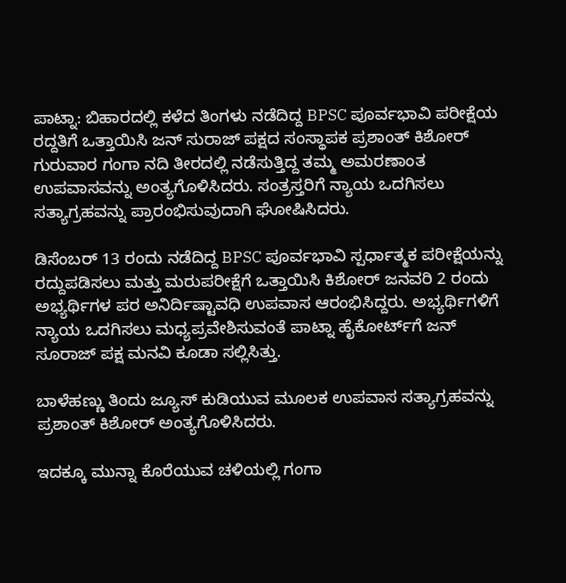ಪಾಟ್ನಾ: ಬಿಹಾರದಲ್ಲಿ ಕಳೆದ ತಿಂಗಳು ನಡೆದಿದ್ದ BPSC ಪೂರ್ವಭಾವಿ ಪರೀಕ್ಷೆಯ ರದ್ದತಿಗೆ ಒತ್ತಾಯಿಸಿ ಜನ್ ಸುರಾಜ್ ಪಕ್ಷದ ಸಂಸ್ಥಾಪಕ ಪ್ರಶಾಂತ್ ಕಿಶೋರ್ ಗುರುವಾರ ಗಂಗಾ ನದಿ ತೀರದಲ್ಲಿ ನಡೆಸುತ್ತಿದ್ದ ತಮ್ಮ ಅಮರಣಾಂತ ಉಪವಾಸವನ್ನು ಅಂತ್ಯಗೊಳಿಸಿದರು. ಸಂತ್ರಸ್ತರಿಗೆ ನ್ಯಾಯ ಒದಗಿಸಲು ಸತ್ಯಾಗ್ರಹವನ್ನು ಪ್ರಾರಂಭಿಸುವುದಾಗಿ ಘೋಷಿಸಿದರು.

ಡಿಸೆಂಬರ್ 13 ರಂದು ನಡೆದಿದ್ದ BPSC ಪೂರ್ವಭಾವಿ ಸ್ಪರ್ಧಾತ್ಮಕ ಪರೀಕ್ಷೆಯನ್ನು ರದ್ದುಪಡಿಸಲು ಮತ್ತು ಮರುಪರೀಕ್ಷೆಗೆ ಒತ್ತಾಯಿಸಿ ಕಿಶೋರ್ ಜನವರಿ 2 ರಂದು ಅಭ್ಯರ್ಥಿಗಳ ಪರ ಅನಿರ್ದಿಷ್ಟಾವಧಿ ಉಪವಾಸ ಆರಂಭಿಸಿದ್ದರು. ಅಭ್ಯರ್ಥಿಗಳಿಗೆ ನ್ಯಾಯ ಒದಗಿಸಲು ಮಧ್ಯಪ್ರವೇಶಿಸುವಂತೆ ಪಾಟ್ನಾ ಹೈಕೋರ್ಟ್‌ಗೆ ಜನ್ ಸೂರಾಜ್ ಪಕ್ಷ ಮನವಿ ಕೂಡಾ ಸಲ್ಲಿಸಿತ್ತು.

ಬಾಳೆಹಣ್ಣು ತಿಂದು ಜ್ಯೂಸ್ ಕುಡಿಯುವ ಮೂಲಕ ಉಪವಾಸ ಸತ್ಯಾಗ್ರಹವನ್ನು ಪ್ರಶಾಂತ್ ಕಿಶೋರ್ ಅಂತ್ಯಗೊಳಿಸಿದರು.

ಇದಕ್ಕೂ ಮುನ್ನಾ ಕೊರೆಯುವ ಚಳಿಯಲ್ಲಿ ಗಂಗಾ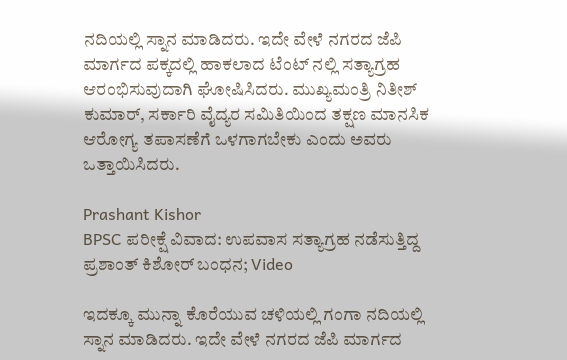ನದಿಯಲ್ಲಿ ಸ್ನಾನ ಮಾಡಿದರು. ಇದೇ ವೇಳೆ ನಗರದ ಜೆಪಿ ಮಾರ್ಗದ ಪಕ್ಕದಲ್ಲಿ ಹಾಕಲಾದ ಟೆಂಟ್ ನಲ್ಲಿ ಸತ್ಯಾಗ್ರಹ ಆರಂಭಿಸುವುದಾಗಿ ಘೋಷಿಸಿದರು. ಮುಖ್ಯಮಂತ್ರಿ ನಿತೀಶ್ ಕುಮಾರ್, ಸರ್ಕಾರಿ ವೈದ್ಯರ ಸಮಿತಿಯಿಂದ ತಕ್ಷಣ ಮಾನಸಿಕ ಆರೋಗ್ಯ ತಪಾಸಣೆಗೆ ಒಳಗಾಗಬೇಕು ಎಂದು ಅವರು ಒತ್ತಾಯಿಸಿದರು.

Prashant Kishor
BPSC ಪರೀಕ್ಷೆ ವಿವಾದ: ಉಪವಾಸ ಸತ್ಯಾಗ್ರಹ ನಡೆಸುತ್ತಿದ್ದ ಪ್ರಶಾಂತ್ ಕಿಶೋರ್ ಬಂಧನ; Video

ಇದಕ್ಕೂ ಮುನ್ನಾ ಕೊರೆಯುವ ಚಳಿಯಲ್ಲಿ ಗಂಗಾ ನದಿಯಲ್ಲಿ ಸ್ನಾನ ಮಾಡಿದರು. ಇದೇ ವೇಳೆ ನಗರದ ಜೆಪಿ ಮಾರ್ಗದ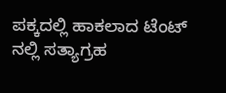ಪಕ್ಕದಲ್ಲಿ ಹಾಕಲಾದ ಟೆಂಟ್ ನಲ್ಲಿ ಸತ್ಯಾಗ್ರಹ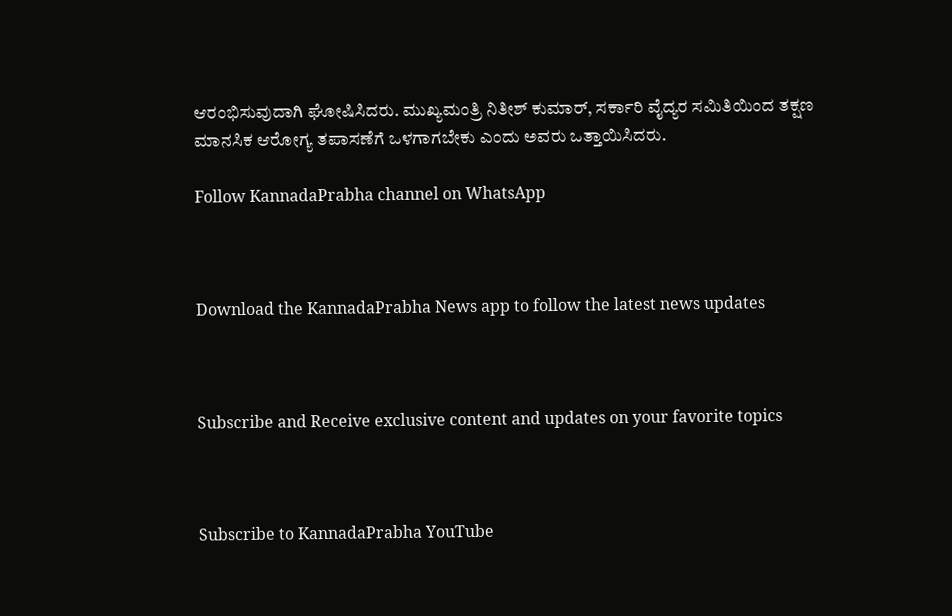ಆರಂಭಿಸುವುದಾಗಿ ಘೋಷಿಸಿದರು. ಮುಖ್ಯಮಂತ್ರಿ ನಿತೀಶ್ ಕುಮಾರ್, ಸರ್ಕಾರಿ ವೈದ್ಯರ ಸಮಿತಿಯಿಂದ ತಕ್ಷಣ ಮಾನಸಿಕ ಆರೋಗ್ಯ ತಪಾಸಣೆಗೆ ಒಳಗಾಗಬೇಕು ಎಂದು ಅವರು ಒತ್ತಾಯಿಸಿದರು.

Follow KannadaPrabha channel on WhatsApp



Download the KannadaPrabha News app to follow the latest news updates



Subscribe and Receive exclusive content and updates on your favorite topics



Subscribe to KannadaPrabha YouTube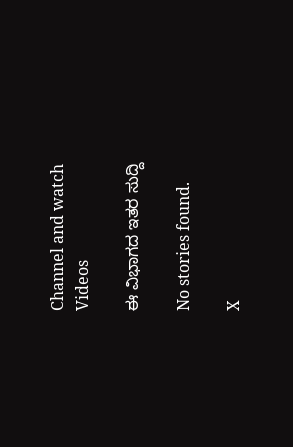Channel and watch Videos

ಈ ವಿಭಾಗದ ಇತರ ಸುದ್ದಿ

No stories found.

X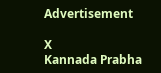Advertisement

X
Kannada Prabha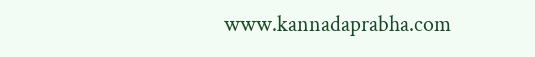www.kannadaprabha.com